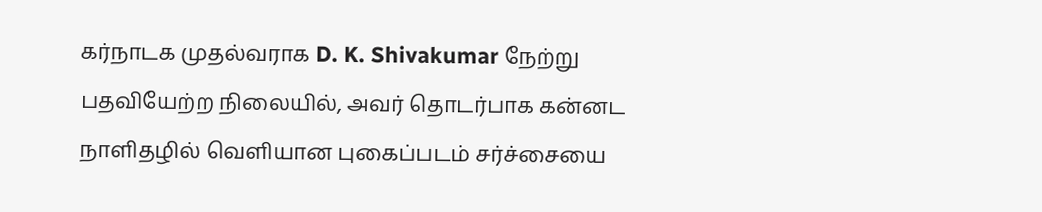கர்நாடக முதல்வராக D. K. Shivakumar நேற்று பதவியேற்ற நிலையில், அவர் தொடர்பாக கன்னட நாளிதழில் வெளியான புகைப்படம் சர்ச்சையை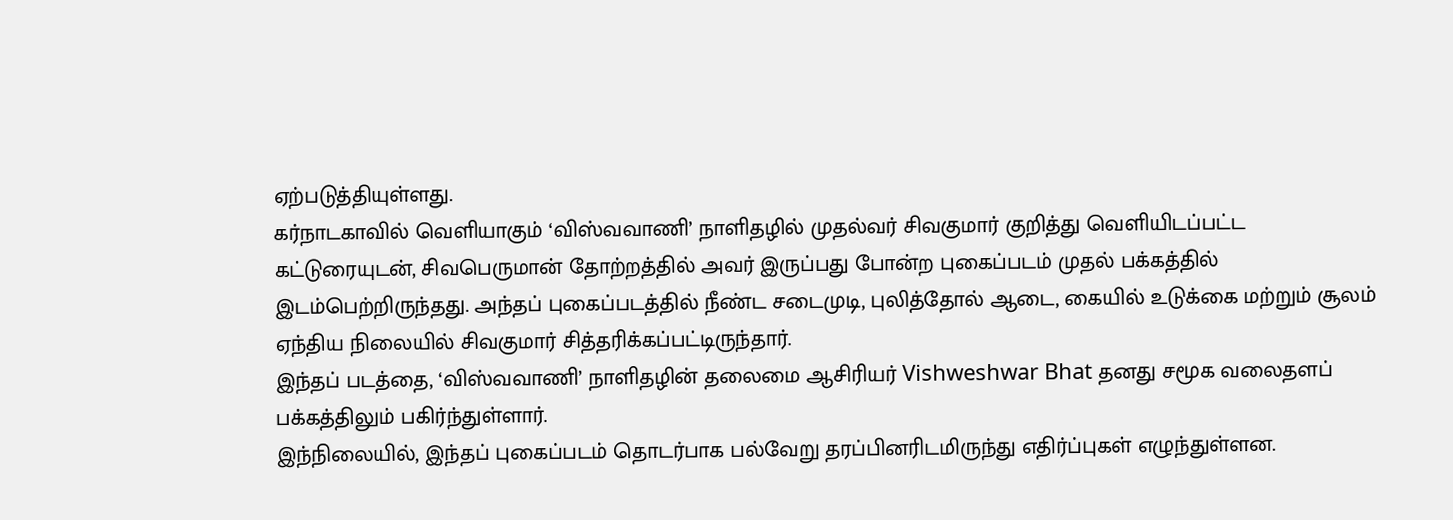ஏற்படுத்தியுள்ளது.
கர்நாடகாவில் வெளியாகும் ‘விஸ்வவாணி’ நாளிதழில் முதல்வர் சிவகுமார் குறித்து வெளியிடப்பட்ட கட்டுரையுடன், சிவபெருமான் தோற்றத்தில் அவர் இருப்பது போன்ற புகைப்படம் முதல் பக்கத்தில் இடம்பெற்றிருந்தது. அந்தப் புகைப்படத்தில் நீண்ட சடைமுடி, புலித்தோல் ஆடை, கையில் உடுக்கை மற்றும் சூலம் ஏந்திய நிலையில் சிவகுமார் சித்தரிக்கப்பட்டிருந்தார்.
இந்தப் படத்தை, ‘விஸ்வவாணி’ நாளிதழின் தலைமை ஆசிரியர் Vishweshwar Bhat தனது சமூக வலைதளப் பக்கத்திலும் பகிர்ந்துள்ளார்.
இந்நிலையில், இந்தப் புகைப்படம் தொடர்பாக பல்வேறு தரப்பினரிடமிருந்து எதிர்ப்புகள் எழுந்துள்ளன.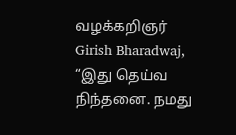வழக்கறிஞர் Girish Bharadwaj, “இது தெய்வ நிந்தனை. நமது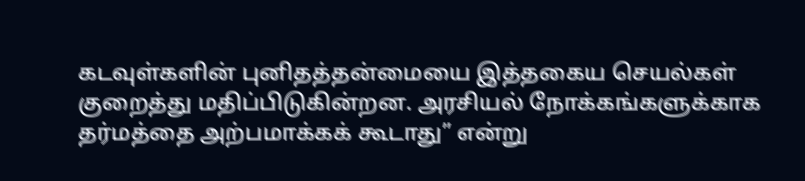கடவுள்களின் புனிதத்தன்மையை இத்தகைய செயல்கள் குறைத்து மதிப்பிடுகின்றன. அரசியல் நோக்கங்களுக்காக தர்மத்தை அற்பமாக்கக் கூடாது” என்று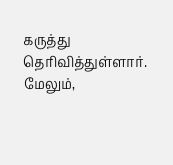கருத்து தெரிவித்துள்ளார்.
மேலும்,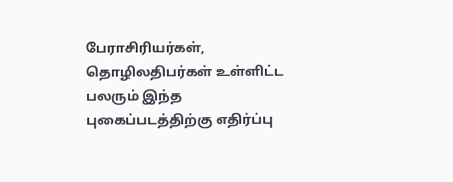பேராசிரியர்கள், தொழிலதிபர்கள் உள்ளிட்ட பலரும் இந்த புகைப்படத்திற்கு எதிர்ப்பு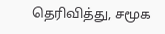தெரிவித்து, சமூக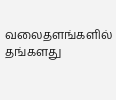வலைதளங்களில் தங்களது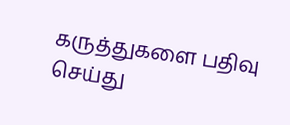கருத்துகளை பதிவு செய்து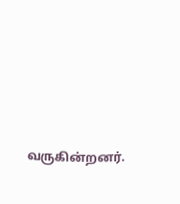வருகின்றனர்.